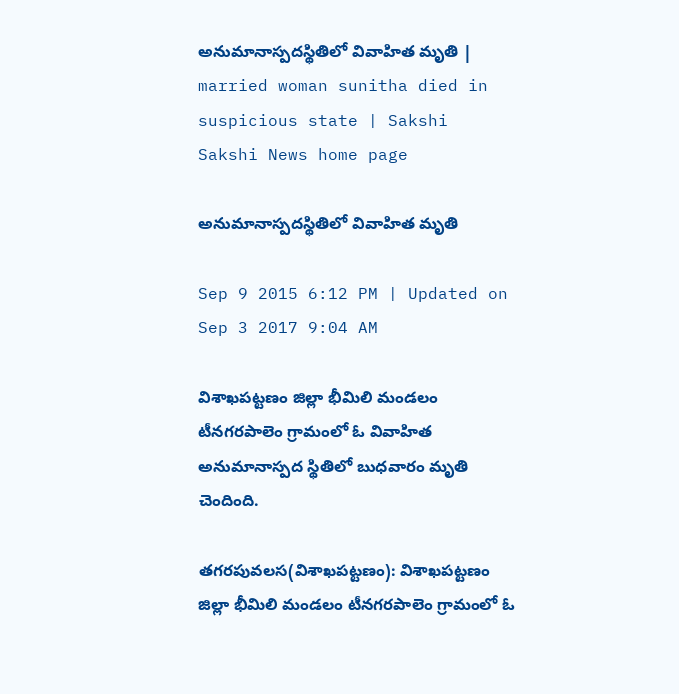అనుమానాస్పదస్థితిలో వివాహిత మృతి | married woman sunitha died in suspicious state | Sakshi
Sakshi News home page

అనుమానాస్పదస్థితిలో వివాహిత మృతి

Sep 9 2015 6:12 PM | Updated on Sep 3 2017 9:04 AM

విశాఖపట్టణం జిల్లా భీమిలి మండలం టీనగరపాలెం గ్రామంలో ఓ వివాహిత అనుమానాస్పద స్థితిలో బుధవారం మృతి చెందింది.

తగరపువలస(విశాఖపట్టణం): విశాఖపట్టణం జిల్లా భీమిలి మండలం టీనగరపాలెం గ్రామంలో ఓ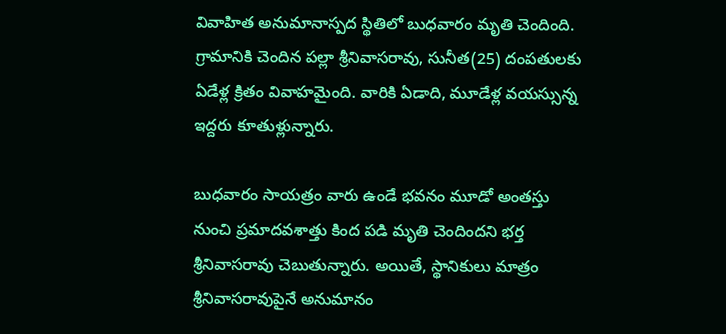వివాహిత అనుమానాస్పద స్థితిలో బుధవారం మృతి చెందింది. గ్రామానికి చెందిన పల్లా శ్రీనివాసరావు, సునీత(25) దంపతులకు ఏడేళ్ల క్రితం వివాహమైంది. వారికి ఏడాది, మూడేళ్ల వయస్సున్న ఇద్దరు కూతుళ్లున్నారు.

బుధవారం సాయత్రం వారు ఉండే భవనం మూడో అంతస్తు నుంచి ప్రమాదవశాత్తు కింద పడి మృతి చెందిందని భర్త శ్రీనివాసరావు చెబుతున్నారు. అయితే, స్థానికులు మాత్రం శ్రీనివాసరావుపైనే అనుమానం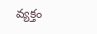వ్యక్తం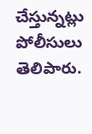చేస్తున్నట్లు పోలీసులు తెలిపారు.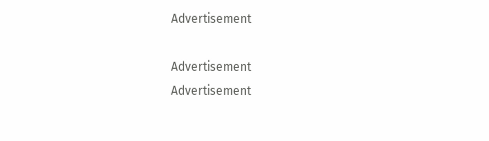Advertisement

Advertisement
Advertisement